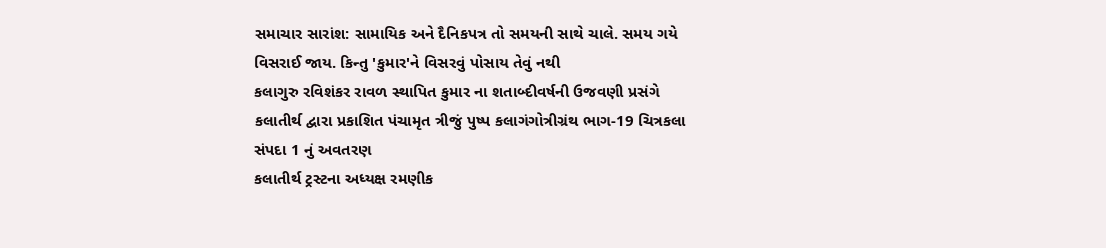સમાચાર સારાંશ: સામાયિક અને દૈનિકપત્ર તો સમયની સાથે ચાલે. સમય ગયે વિસરાઈ જાય. કિન્તુ 'કુમાર'ને વિસરવું પોસાય તેવું નથી
કલાગુરુ રવિશંકર રાવળ સ્થાપિત કુમાર ના શતાબ્દીવર્ષની ઉજવણી પ્રસંગે કલાતીર્થ દ્વારા પ્રકાશિત પંચામૃત ત્રીજું પુષ્પ કલાગંગોત્રીગ્રંથ ભાગ-19 ચિત્રકલા સંપદા 1 નું અવતરણ
કલાતીર્થ ટ્રસ્ટના અધ્યક્ષ રમણીક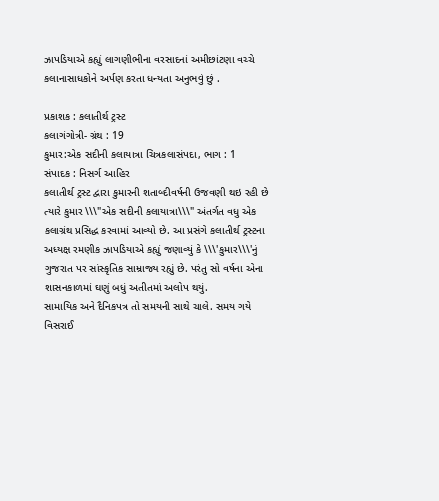ઝાપડિયાએ કહ્યું લાગણીભીના વરસાદનાં અમીછાંટણા વચ્ચે કલાનાસાધકોને અર્પણ કરતા ધન્યતા અનુભવું છું .

પ્રકાશક : કલાતીર્થ ટ્રસ્ટ
કલાગંગોત્રી- ગ્રંથ : 19
કુમાર:એક સદીની કલાયાત્રા ચિત્રકલાસંપદા, ભાગ : 1
સંપાદક : નિસર્ગ આહિર
કલાતીર્થ ટ્રસ્ટ દ્વારા કુમારની શતાબ્દીવર્ષની ઉજવણી થઇ રહી છે ત્યારે કુમાર \\\"એક સદીની કલાયાત્રા\\\" અંતર્ગત વધુ એક કલાગ્રંથ પ્રસિદ્ધ કરવામાં આવ્યો છે. આ પ્રસંગે કલાતીર્થ ટ્રસ્ટના અધ્યક્ષ રમણીક ઝાપડિયાએ કહ્યું જણાવ્યું કે \\\'કુમાર\\\'નું ગુજરાત પર સાંસ્કૃતિક સામ્રાજ્ય રહ્યું છે. પરંતુ સો વર્ષના એના શાસનકાળમાં ઘણું બધું અતીતમાં અલોપ થયું.
સામાયિક અને દૈનિકપત્ર તો સમયની સાથે ચાલે. સમય ગયે વિસરાઈ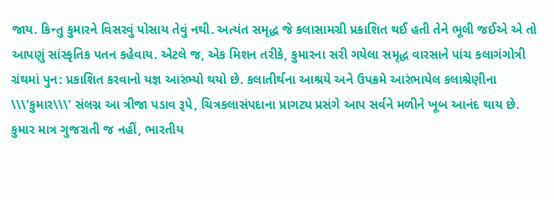જાય. કિન્તુ કુમારને વિસરવું પોસાય તેવું નથી. અત્યંત સમૃદ્ધ જે કલાસામગ્રી પ્રકાશિત થઈ હતી તેને ભૂલી જઈએ એ તો આપણું સાંસ્કૃતિક પતન કહેવાય. એટલે જ, એક મિશન તરીકે, કુમારના સરી ગયેલા સમૃદ્ધ વારસાને પાંચ કલાગંગોત્રી ગ્રંથમાં પુન: પ્રકાશિત કરવાનો યજ્ઞ આરંભ્યો થયો છે. કલાતીર્થના આશ્રયે અને ઉપક્રમે આરંભાયેલ કલાશ્રેણીના \\\'કુમાર\\\' સંલગ્ન આ ત્રીજા પડાવ રૂપે, ચિત્રકલાસંપદાના પ્રાગટ્ય પ્રસંગે આપ સર્વને મળીને ખૂબ આનંદ થાય છે.
કુમાર માત્ર ગુજરાતી જ નહીં, ભારતીય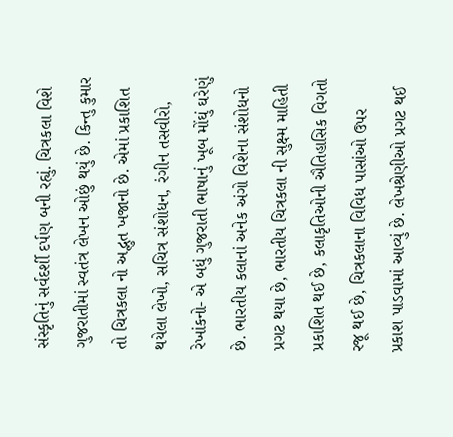સંસ્કૃતિનું સર્વદર્શી દર્પણ બની રહ્યું. ચિત્રકલા વિશે ગુજરાતીમાં સ્વતંત્ર લેખન ઓછું થયું છે. કિન્તુ કુમાર તો ચિત્રકલા નો અદ્ભુત ખજાનો છે. એમાં પ્રકાશિત થયેલા લેખો, સચિત્ર સંશોધન, રંગીન તસવીરો, રેખાંકનો- એ બધું ગુજરાતી ભાષાનું ખૂબ મોંઘું ઘરેણું છે. ભારતીય કલાનાં અનેક અંગો વિશેના સંશોધનો પ્રગટ થયા છે, ભારતીય ચિત્રકલા ની સુક્ષ્મ માહિતી પ્રકાશિત થઈ છે, કલાકૃતિઓની ઐતિહાસિક વિગતો રજૂ થઈ છે, ચિત્રકલાના વિવિધ પાસાંઓ ઉપર પ્રકાશ પાડવામાં આવ્યું છે. લેખશ્રેણીઓ પ્રગટ થઈ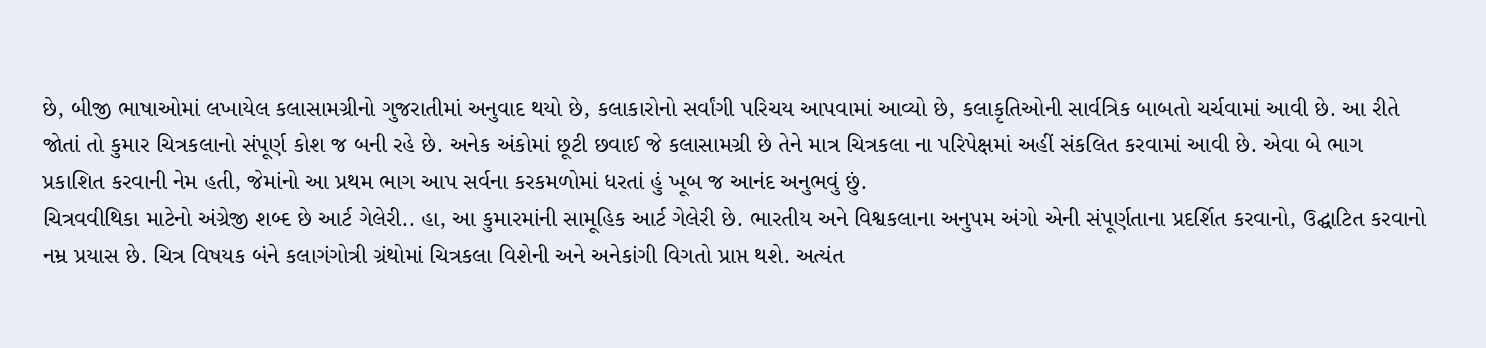છે, બીજી ભાષાઓમાં લખાયેલ કલાસામગ્રીનો ગુજરાતીમાં અનુવાદ થયો છે, કલાકારોનો સર્વાંગી પરિચય આપવામાં આવ્યો છે, કલાકૃતિઓની સાર્વત્રિક બાબતો ચર્ચવામાં આવી છે. આ રીતે જોતાં તો કુમાર ચિત્રકલાનો સંપૂર્ણ કોશ જ બની રહે છે. અનેક અંકોમાં છૂટી છવાઈ જે કલાસામગ્રી છે તેને માત્ર ચિત્રકલા ના પરિપેક્ષમાં અહીં સંકલિત કરવામાં આવી છે. એવા બે ભાગ પ્રકાશિત કરવાની નેમ હતી, જેમાંનો આ પ્રથમ ભાગ આપ સર્વના કરકમળોમાં ધરતાં હું ખૂબ જ આનંદ અનુભવું છું.
ચિત્રવવીથિકા માટેનો અંગ્રેજી શબ્દ છે આર્ટ ગેલેરી.. હા, આ કુમારમાંની સામૂહિક આર્ટ ગેલેરી છે. ભારતીય અને વિશ્વકલાના અનુપમ અંગો એની સંપૂર્ણતાના પ્રદર્શિત કરવાનો, ઉદ્ઘાટિત કરવાનો નમ્ર પ્રયાસ છે. ચિત્ર વિષયક બંને કલાગંગોત્રી ગ્રંથોમાં ચિત્રકલા વિશેની અને અનેકાંગી વિગતો પ્રાપ્ત થશે. અત્યંત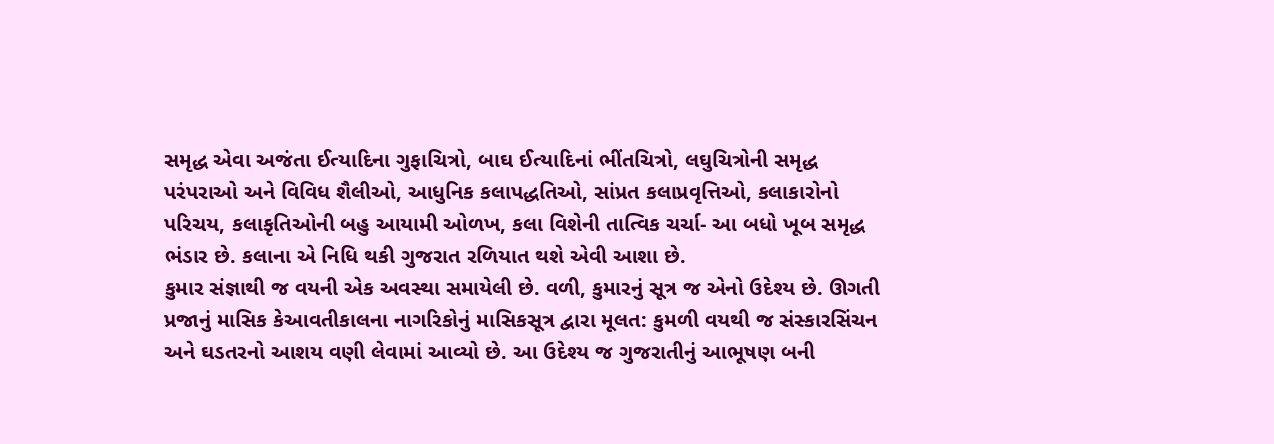સમૃદ્ધ એવા અજંતા ઈત્યાદિના ગુફાચિત્રો, બાઘ ઈત્યાદિનાં ભીંતચિત્રો, લઘુચિત્રોની સમૃદ્ધ પરંપરાઓ અને વિવિધ શૈલીઓ, આધુનિક કલાપદ્ધતિઓ, સાંપ્રત કલાપ્રવૃત્તિઓ, કલાકારોનો પરિચય, કલાકૃતિઓની બહુ આયામી ઓળખ, કલા વિશેની તાત્વિક ચર્ચા- આ બધો ખૂબ સમૃદ્ધ ભંડાર છે. કલાના એ નિધિ થકી ગુજરાત રળિયાત થશે એવી આશા છે.
કુમાર સંજ્ઞાથી જ વયની એક અવસ્થા સમાયેલી છે. વળી, કુમારનું સૂત્ર જ એનો ઉદેશ્ય છે. ઊગતી પ્રજાનું માસિક કેઆવતીકાલના નાગરિકોનું માસિકસૂત્ર દ્વારા મૂલત: કુમળી વયથી જ સંસ્કારસિંચન અને ઘડતરનો આશય વણી લેવામાં આવ્યો છે. આ ઉદેશ્ય જ ગુજરાતીનું આભૂષણ બની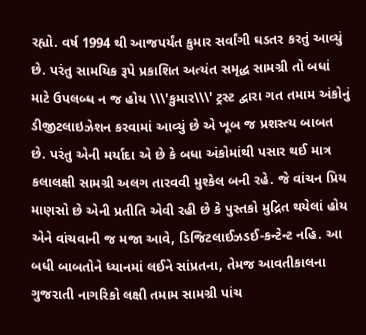રહ્યો. વર્ષ 1994 થી આજપર્યંત કુમાર સર્વાંગી ઘડતર કરતું આવ્યું છે. પરંતુ સામયિક રૂપે પ્રકાશિત અત્યંત સમૃદ્ધ સામગ્રી તો બધાં માટે ઉપલબ્ધ ન જ હોય \\\'કુમાર\\\' ટ્રસ્ટ દ્વારા ગત તમામ અંકોનું ડીજીટલાઇઝેશન કરવામાં આવ્યું છે એ ખૂબ જ પ્રશસ્ત્ય બાબત છે. પરંતુ એની મર્યાદા એ છે કે બધા અંકોમાંથી પસાર થઈ માત્ર કલાલક્ષી સામગ્રી અલગ તારવવી મુશ્કેલ બની રહે. જે વાંચન પ્રિય માણસો છે એની પ્રતીતિ એવી રહી છે કે પુસ્તકો મુદ્રિત થયેલાં હોય એને વાંચવાની જ મજા આવે, ડિજિટલાઈઝડઈ-કન્ટેન્ટ નહિ. આ બધી બાબતોને ધ્યાનમાં લઈને સાંપ્રતના, તેમજ આવતીકાલના ગુજરાતી નાગરિકો લક્ષી તમામ સામગ્રી પાંચ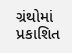ગ્રંથોમાં પ્રકાશિત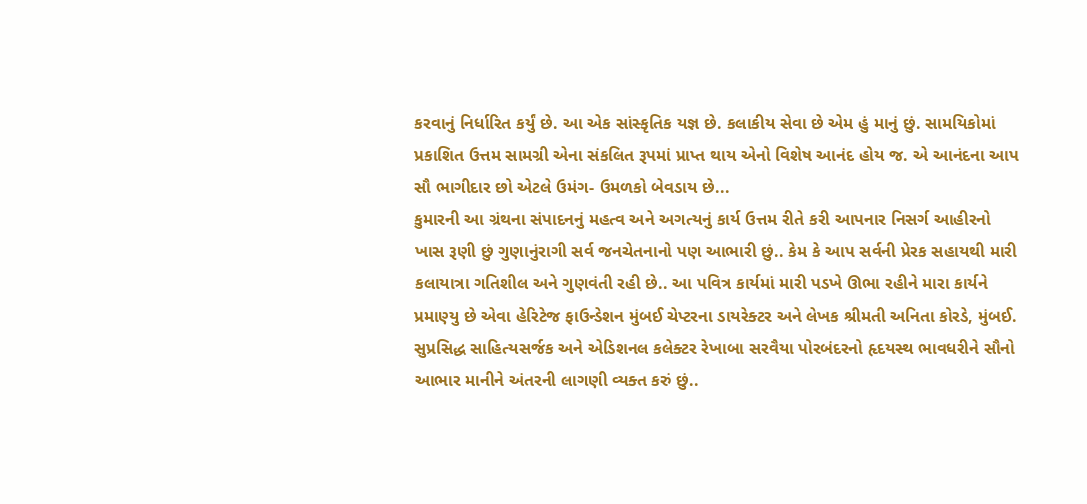કરવાનું નિર્ધારિત કર્યું છે. આ એક સાંસ્કૃતિક યજ્ઞ છે. કલાકીય સેવા છે એમ હું માનું છું. સામયિકોમાં પ્રકાશિત ઉત્તમ સામગ્રી એના સંકલિત રૂપમાં પ્રાપ્ત થાય એનો વિશેષ આનંદ હોય જ. એ આનંદના આપ સૌ ભાગીદાર છો એટલે ઉમંગ- ઉમળકો બેવડાય છે...
કુમારની આ ગ્રંથના સંપાદનનું મહત્વ અને અગત્યનું કાર્ય ઉત્તમ રીતે કરી આપનાર નિસર્ગ આહીરનો ખાસ રૂણી છું ગુણાનુંરાગી સર્વ જનચેતનાનો પણ આભારી છું.. કેમ કે આપ સર્વની પ્રેરક સહાયથી મારી કલાયાત્રા ગતિશીલ અને ગુણવંતી રહી છે.. આ પવિત્ર કાર્યમાં મારી પડખે ઊભા રહીને મારા કાર્યને પ્રમાણ્યુ છે એવા હેરિટેજ ફાઉન્ડેશન મુંબઈ ચેપ્ટરના ડાયરેક્ટર અને લેખક શ્રીમતી અનિતા કોરડે, મુંબઈ. સુપ્રસિદ્ધ સાહિત્યસર્જક અને એડિશનલ કલેક્ટર રેખાબા સરવૈયા પોરબંદરનો હૃદયસ્થ ભાવધરીને સૌનો આભાર માનીને અંતરની લાગણી વ્યક્ત કરું છું..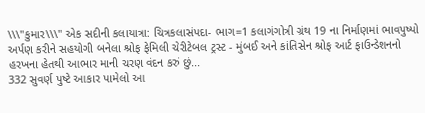\\\"કુમાર\\\" એક સદીની કલાયાત્રા: ચિત્રકલાસંપદા- ભાગ=1 કલાગંગોત્રી ગ્રંથ 19 ના નિર્માણમાં ભાવપુષ્પો અર્પણ કરીને સહયોગી બનેલા શ્રોફ ફેમિલી ચેરીટેબલ ટ્રસ્ટ - મુંબઈ અને કાંતિસેન શ્રોફ આર્ટ ફાઉન્ડેશનનો હરખના હેતથી આભાર માની ચરણ વંદન કરું છું...
332 સુવર્ણ પુષ્ટે આકાર પામેલો આ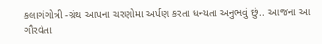કલાગંગોત્રી -ગ્રંથ આપના ચરણોમા અર્પણ કરતા ધન્યતા અનુભવું છું.. આજના આ ગૌરવંતા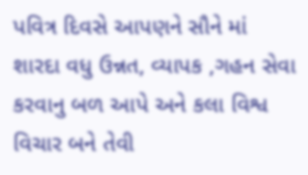પવિત્ર દિવસે આપણને સૌને માં શારદા વધુ ઉન્નત, વ્યાપક ,ગહન સેવા કરવાનુ બળ આપે અને કલા વિશ્વ વિચાર બને તેવી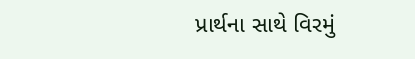પ્રાર્થના સાથે વિરમું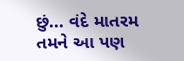છું... વંદે માતરમ
તમને આ પણ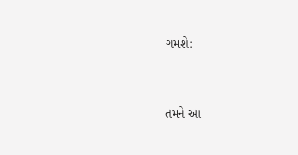ગમશે:


તમને આ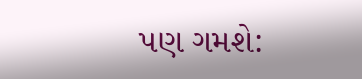પણ ગમશે: